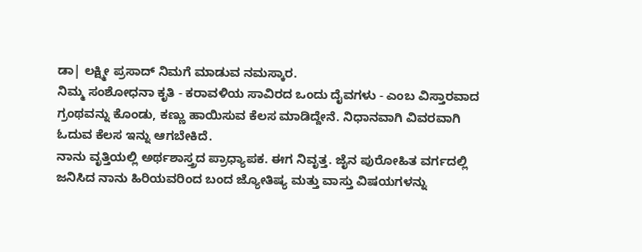ಡಾ| ಲಕ್ಷ್ಮೀ ಪ್ರಸಾದ್ ನಿಮಗೆ ಮಾಡುವ ನಮಸ್ಕಾರ.
ನಿಮ್ಮ ಸಂಶೋಧನಾ ಕೃತಿ - ಕರಾವಳಿಯ ಸಾವಿರದ ಒಂದು ದೈವಗಳು - ಎಂಬ ವಿಸ್ತಾರವಾದ ಗ್ರಂಥವನ್ನು ಕೊಂಡು, ಕಣ್ಣು ಹಾಯಿಸುವ ಕೆಲಸ ಮಾಡಿದ್ದೇನೆ. ನಿಧಾನವಾಗಿ ವಿವರವಾಗಿ ಓದುವ ಕೆಲಸ ಇನ್ನು ಆಗಬೇಕಿದೆ.
ನಾನು ವೃತ್ತಿಯಲ್ಲಿ ಅರ್ಥಶಾಸ್ತ್ರದ ಪ್ರಾಧ್ಯಾಪಕ. ಈಗ ನಿವೃತ್ತ. ಜೈನ ಪುರೋಹಿತ ವರ್ಗದಲ್ಲಿ ಜನಿಸಿದ ನಾನು ಹಿರಿಯವರಿಂದ ಬಂದ ಜ್ಯೋತಿಷ್ಯ ಮತ್ತು ವಾಸ್ತು ವಿಷಯಗಳನ್ನು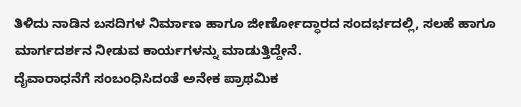ತಿಳಿದು ನಾಡಿನ ಬಸದಿಗಳ ನಿರ್ಮಾಣ ಹಾಗೂ ಜೀರ್ಣೋದ್ಧಾರದ ಸಂದರ್ಭದಲ್ಲಿ, ಸಲಹೆ ಹಾಗೂ ಮಾರ್ಗದರ್ಶನ ನೀಡುವ ಕಾರ್ಯಗಳನ್ನು ಮಾಡುತ್ತಿದ್ದೇನೆ.
ದೈವಾರಾಧನೆಗೆ ಸಂಬಂಧಿಸಿದಂತೆ ಅನೇಕ ಪ್ರಾಥಮಿಕ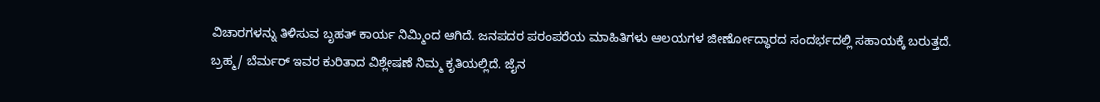ವಿಚಾರಗಳನ್ನು ತಿಳಿಸುವ ಬೃಹತ್ ಕಾರ್ಯ ನಿಮ್ಮಿಂದ ಆಗಿದೆ. ಜನಪದರ ಪರಂಪರೆಯ ಮಾಹಿತಿಗಳು ಆಲಯಗಳ ಜೀರ್ಣೋದ್ಧಾರದ ಸಂದರ್ಭದಲ್ಲಿ ಸಹಾಯಕ್ಕೆ ಬರುತ್ತದೆ.
ಬ್ರಹ್ಮ/ ಬೆರ್ಮರ್ ಇವರ ಕುರಿತಾದ ವಿಶ್ಲೇಷಣೆ ನಿಮ್ಮ ಕೃತಿಯಲ್ಲಿದೆ. ಜೈನ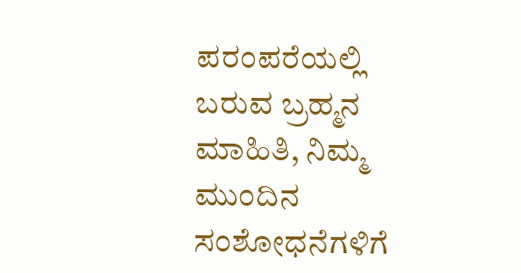ಪರಂಪರೆಯಲ್ಲಿ ಬರುವ ಬ್ರಹ್ಮನ ಮಾಹಿತಿ, ನಿಮ್ಮ ಮುಂದಿನ ಸಂಶೋಧನೆಗಳಿಗೆ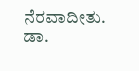ನೆರವಾದೀತು.
ಡಾ.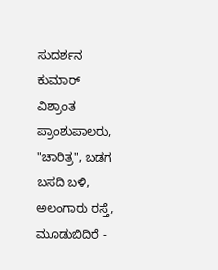ಸುದರ್ಶನ ಕುಮಾರ್
ವಿಶ್ರಾಂತ ಪ್ರಾಂಶುಪಾಲರು,
"ಚಾರಿತ್ರ", ಬಡಗ ಬಸದಿ ಬಳಿ, ಅಲಂಗಾರು ರಸ್ತೆ,
ಮೂಡುಬಿದಿರೆ -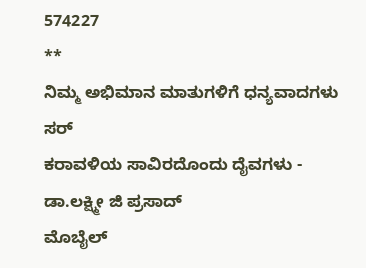574227
**
ನಿಮ್ಮ ಅಭಿಮಾನ ಮಾತುಗಳಿಗೆ ಧನ್ಯವಾದಗಳು ಸರ್
ಕರಾವಳಿಯ ಸಾವಿರದೊಂದು ದೈವಗಳು - ಡಾ.ಲಕ್ಷ್ಮೀ ಜಿ ಪ್ರಸಾದ್
ಮೊಬೈಲ್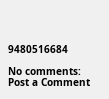9480516684

No comments:
Post a Comment